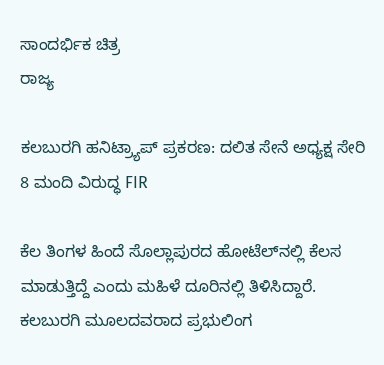ಸಾಂದರ್ಭಿಕ ಚಿತ್ರ
ರಾಜ್ಯ

ಕಲಬುರಗಿ ಹನಿಟ್ರ್ಯಾಪ್ ಪ್ರಕರಣ: ದಲಿತ ಸೇನೆ ಅಧ್ಯಕ್ಷ ಸೇರಿ 8 ಮಂದಿ ವಿರುದ್ಧ FIR

ಕೆಲ ತಿಂಗಳ ಹಿಂದೆ ಸೊಲ್ಲಾಪುರದ ಹೋಟೆಲ್‌ನಲ್ಲಿ ಕೆಲಸ ಮಾಡುತ್ತಿದ್ದೆ ಎಂದು ಮಹಿಳೆ ದೂರಿನಲ್ಲಿ ತಿಳಿಸಿದ್ದಾರೆ. ಕಲಬುರಗಿ ಮೂಲದವರಾದ ಪ್ರಭುಲಿಂಗ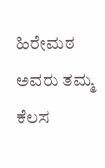ಹಿರೇಮಠ ಅವರು ತಮ್ಮ ಕೆಲಸ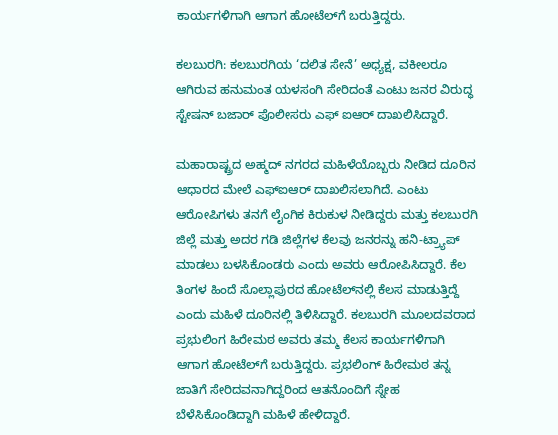ಕಾರ್ಯಗಳಿಗಾಗಿ ಆಗಾಗ ಹೋಟೆಲ್‌ಗೆ ಬರುತ್ತಿದ್ದರು.

ಕಲಬುರಗಿ: ಕಲಬುರಗಿಯ ‘ದಲಿತ ಸೇನೆ’ ಅಧ್ಯಕ್ಷ, ವಕೀಲರೂ ಆಗಿರುವ ಹನುಮಂತ ಯಳಸಂಗಿ ಸೇರಿದಂತೆ ಎಂಟು ಜನರ ವಿರುದ್ಧ ಸ್ಟೇಷನ್ ಬಜಾರ್ ಪೊಲೀಸರು ಎಫ್ ಐಆರ್ ದಾಖಲಿಸಿದ್ದಾರೆ.

ಮಹಾರಾಷ್ಟ್ರದ ಅಹ್ಮದ್ ನಗರದ ಮಹಿಳೆಯೊಬ್ಬರು ನೀಡಿದ ದೂರಿನ ಆಧಾರದ ಮೇಲೆ ಎಫ್‌ಐಆರ್ ದಾಖಲಿಸಲಾಗಿದೆ. ಎಂಟು ಆರೋಪಿಗಳು ತನಗೆ ಲೈಂಗಿಕ ಕಿರುಕುಳ ನೀಡಿದ್ದರು ಮತ್ತು ಕಲಬುರಗಿ ಜಿಲ್ಲೆ ಮತ್ತು ಅದರ ಗಡಿ ಜಿಲ್ಲೆಗಳ ಕೆಲವು ಜನರನ್ನು ಹನಿ-ಟ್ರ್ಯಾಪ್ ಮಾಡಲು ಬಳಸಿಕೊಂಡರು ಎಂದು ಅವರು ಆರೋಪಿಸಿದ್ದಾರೆ. ಕೆಲ ತಿಂಗಳ ಹಿಂದೆ ಸೊಲ್ಲಾಪುರದ ಹೋಟೆಲ್‌ನಲ್ಲಿ ಕೆಲಸ ಮಾಡುತ್ತಿದ್ದೆ ಎಂದು ಮಹಿಳೆ ದೂರಿನಲ್ಲಿ ತಿಳಿಸಿದ್ದಾರೆ. ಕಲಬುರಗಿ ಮೂಲದವರಾದ ಪ್ರಭುಲಿಂಗ ಹಿರೇಮಠ ಅವರು ತಮ್ಮ ಕೆಲಸ ಕಾರ್ಯಗಳಿಗಾಗಿ ಆಗಾಗ ಹೋಟೆಲ್‌ಗೆ ಬರುತ್ತಿದ್ದರು. ಪ್ರಭಲಿಂಗ್ ಹಿರೇಮಠ ತನ್ನ ಜಾತಿಗೆ ಸೇರಿದವನಾಗಿದ್ದರಿಂದ ಆತನೊಂದಿಗೆ ಸ್ನೇಹ ಬೆಳೆಸಿಕೊಂಡಿದ್ದಾಗಿ ಮಹಿಳೆ ಹೇಳಿದ್ದಾರೆ.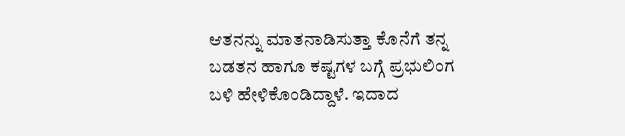ಆತನನ್ನು ಮಾತನಾಡಿಸುತ್ತಾ ಕೊನೆಗೆ ತನ್ನ ಬಡತನ ಹಾಗೂ ಕಷ್ಟಗಳ ಬಗ್ಗೆ ಪ್ರಭುಲಿಂಗ ಬಳಿ ಹೇಳಿಕೊಂಡಿದ್ದಾಳೆ. ಇದಾದ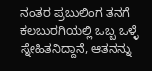ನಂತರ ಪ್ರಬುಲಿಂಗ ತನಗೆ ಕಲಬುರಗಿಯಲ್ಲಿ ಒಬ್ಬ ಒಳ್ಳೆ ಸ್ನೇಹಿತನಿದ್ದಾನೆ, ಆತನನ್ನು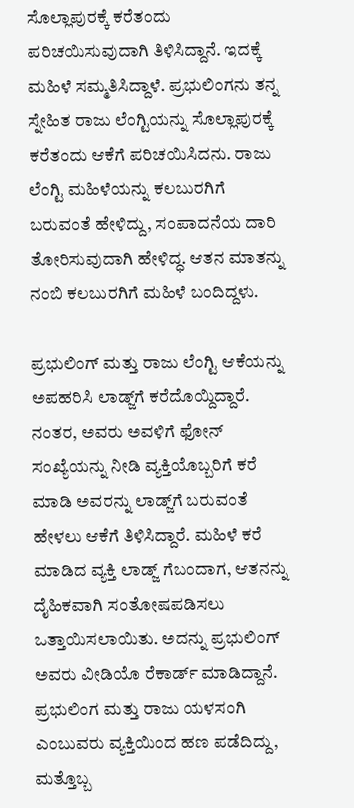ಸೊಲ್ಲಾಪುರಕ್ಕೆ ಕರೆತಂದು ಪರಿಚಯಿಸುವುದಾಗಿ ತಿಳಿಸಿದ್ದಾನೆ. ಇದಕ್ಕೆ ಮಹಿಳೆ ಸಮ್ಮತಿಸಿದ್ದಾಳೆ. ಪ್ರಭುಲಿಂಗನು ತನ್ನ ಸ್ನೇಹಿತ ರಾಜು ಲೆಂಗ್ಟಿಯನ್ನು ಸೊಲ್ಲಾಪುರಕ್ಕೆ ಕರೆತಂದು ಆಕೆಗೆ ಪರಿಚಯಿಸಿದನು. ರಾಜು ಲೆಂಗ್ಟಿ ಮಹಿಳೆಯನ್ನು ಕಲಬುರಗಿಗೆ ಬರುವಂತೆ ಹೇಳಿದ್ದು, ಸಂಪಾದನೆಯ ದಾರಿ ತೋರಿಸುವುದಾಗಿ ಹೇಳಿದ್ಧ. ಆತನ ಮಾತನ್ನು ನಂಬಿ ಕಲಬುರಗಿಗೆ ಮಹಿಳೆ ಬಂದಿದ್ದಳು.

ಪ್ರಭುಲಿಂಗ್ ಮತ್ತು ರಾಜು ಲೆಂಗ್ಟಿ ಆಕೆಯನ್ನು ಅಪಹರಿಸಿ ಲಾಡ್ಜ್‌ಗೆ ಕರೆದೊಯ್ದಿದ್ದಾರೆ. ನಂತರ, ಅವರು ಅವಳಿಗೆ ಫೋನ್ ಸಂಖ್ಯೆಯನ್ನು ನೀಡಿ ವ್ಯಕ್ತಿಯೊಬ್ಬರಿಗೆ ಕರೆ ಮಾಡಿ ಅವರನ್ನು ಲಾಡ್ಜ್‌ಗೆ ಬರುವಂತೆ ಹೇಳಲು ಆಕೆಗೆ ತಿಳಿಸಿದ್ದಾರೆ. ಮಹಿಳೆ ಕರೆ ಮಾಡಿದ ವ್ಯಕ್ತಿ ಲಾಡ್ಜ್ ಗೆಬಂದಾಗ, ಆತನನ್ನು ದೈಹಿಕವಾಗಿ ಸಂತೋಷಪಡಿಸಲು ಒತ್ತಾಯಿಸಲಾಯಿತು. ಅದನ್ನು ಪ್ರಭುಲಿಂಗ್ ಅವರು ವೀಡಿಯೊ ರೆಕಾರ್ಡ್ ಮಾಡಿದ್ದಾನೆ. ಪ್ರಭುಲಿಂಗ ಮತ್ತು ರಾಜು ಯಳಸಂಗಿ ಎಂಬುವರು ವ್ಯಕ್ತಿಯಿಂದ ಹಣ ಪಡೆದಿದ್ದು, ಮತ್ತೊಬ್ಬ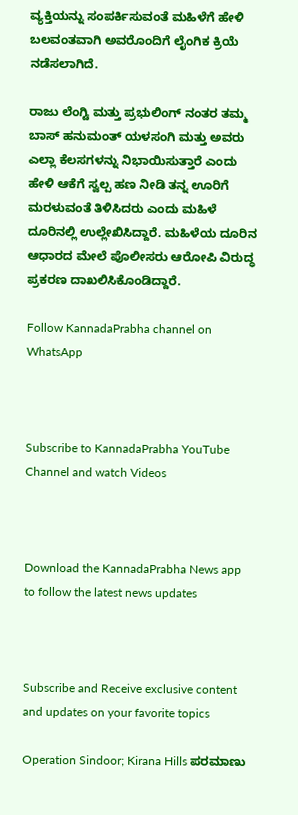ವ್ಯಕ್ತಿಯನ್ನು ಸಂಪರ್ಕಿಸುವಂತೆ ಮಹಿಳೆಗೆ ಹೇಳಿ ಬಲವಂತವಾಗಿ ಅವರೊಂದಿಗೆ ಲೈಂಗಿಕ ಕ್ರಿಯೆ ನಡೆಸಲಾಗಿದೆ.

ರಾಜು ಲೆಂಗ್ಟಿ ಮತ್ತು ಪ್ರಭುಲಿಂಗ್ ನಂತರ ತಮ್ಮ ಬಾಸ್ ಹನುಮಂತ್ ಯಳಸಂಗಿ ಮತ್ತು ಅವರು ಎಲ್ಲಾ ಕೆಲಸಗಳನ್ನು ನಿಭಾಯಿಸುತ್ತಾರೆ ಎಂದು ಹೇಳಿ ಆಕೆಗೆ ಸ್ವಲ್ಪ ಹಣ ನೀಡಿ ತನ್ನ ಊರಿಗೆ ಮರಳುವಂತೆ ತಿಳಿಸಿದರು ಎಂದು ಮಹಿಳೆ ದೂರಿನಲ್ಲಿ ಉಲ್ಲೇಖಿಸಿದ್ದಾರೆ. ಮಹಿಳೆಯ ದೂರಿನ ಆಧಾರದ ಮೇಲೆ ಪೊಲೀಸರು ಆರೋಪಿ ವಿರುದ್ಧ ಪ್ರಕರಣ ದಾಖಲಿಸಿಕೊಂಡಿದ್ದಾರೆ.

Follow KannadaPrabha channel on WhatsApp



Subscribe to KannadaPrabha YouTube Channel and watch Videos



Download the KannadaPrabha News app to follow the latest news updates



Subscribe and Receive exclusive content and updates on your favorite topics

Operation Sindoor; Kirana Hills ಪರಮಾಣು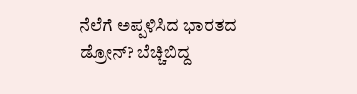ನೆಲೆಗೆ ಅಪ್ಪಳಿಸಿದ ಭಾರತದ ಡ್ರೋನ್? ಬೆಚ್ಚಿಬಿದ್ದ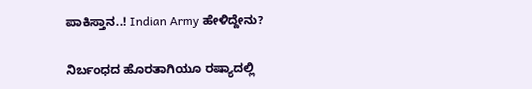ಪಾಕಿಸ್ತಾನ..! Indian Army ಹೇಳಿದ್ದೇನು?

ನಿರ್ಬಂಧದ ಹೊರತಾಗಿಯೂ ರಷ್ಯಾದಲ್ಲಿ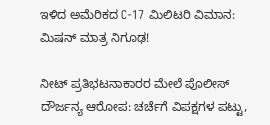ಇಳಿದ ಅಮೆರಿಕದ C-17 ಮಿಲಿಟರಿ ವಿಮಾನ: ಮಿಷನ್ ಮಾತ್ರ ನಿಗೂಢ!

ನೀಟ್ ಪ್ರತಿಭಟನಾಕಾರರ ಮೇಲೆ ಪೊಲೀಸ್ ದೌರ್ಜನ್ಯ ಆರೋಪ: ಚರ್ಚೆಗೆ ವಿಪಕ್ಷಗಳ ಪಟ್ಟು,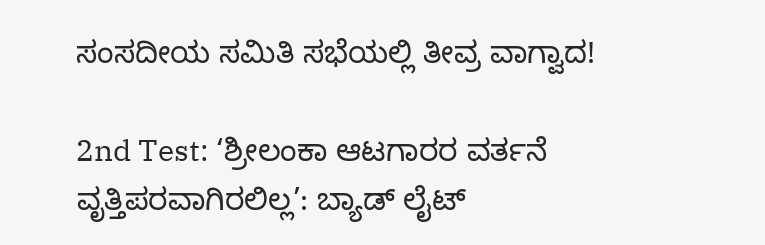ಸಂಸದೀಯ ಸಮಿತಿ ಸಭೆಯಲ್ಲಿ ತೀವ್ರ ವಾಗ್ವಾದ!

2nd Test: ‘ಶ್ರೀಲಂಕಾ ಆಟಗಾರರ ವರ್ತನೆ ವೃತ್ತಿಪರವಾಗಿರಲಿಲ್ಲ’: ಬ್ಯಾಡ್ ಲೈಟ್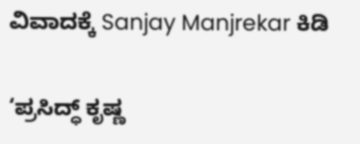ವಿವಾದಕ್ಕೆ Sanjay Manjrekar ಕಿಡಿ

‘ಪ್ರಸಿದ್ಧ್ ಕೃಷ್ಣ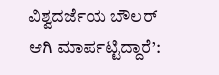ವಿಶ್ವದರ್ಜೆಯ ಬೌಲರ್ ಆಗಿ ಮಾರ್ಪಟ್ಟಿದ್ದಾರೆ’: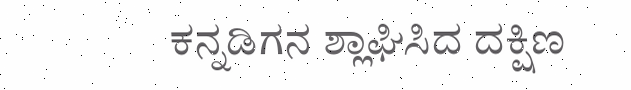ಕನ್ನಡಿಗನ ಶ್ಲಾಘಿಸಿದ ದಕ್ಷಿಣ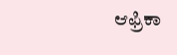ಆಫ್ರಿಕಾ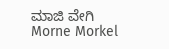ಮಾಜಿ ವೇಗಿ Morne Morkel